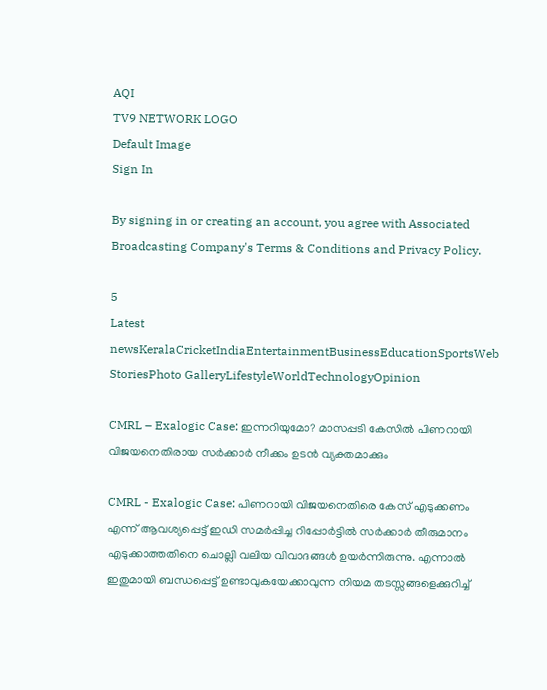AQI
TV9 NETWORK LOGO
Default Image
Sign In

By signing in or creating an account, you agree with Associated Broadcasting Company's Terms & Conditions and Privacy Policy.

5
Latest newsKeralaCricketIndiaEntertainmentBusinessEducationSportsWeb StoriesPhoto GalleryLifestyleWorldTechnologyOpinion

CMRL – Exalogic Case: ഇന്നറിയുമോ? മാസപ്പടി കേസിൽ പിണറായി വിജയനെതിരായ സർക്കാർ നീക്കം ഉടൻ വ്യക്തമാക്കും

CMRL - Exalogic Case: പിണറായി വിജയനെതിരെ കേസ് എടുക്കണം എന്ന് ആവശ്യപ്പെട്ട് ഇഡി സമർപ്പിച്ച റിപ്പോർട്ടിൽ സർക്കാർ തീരുമാനം എടുക്കാത്തതിനെ ചൊല്ലി വലിയ വിവാദങ്ങൾ ഉയർന്നിരുന്നു. എന്നാൽ ഇതുമായി ബന്ധപ്പെട്ട് ഉണ്ടാവുകയേക്കാവുന്ന നിയമ തടസ്സങ്ങളെക്കുറിച്ച്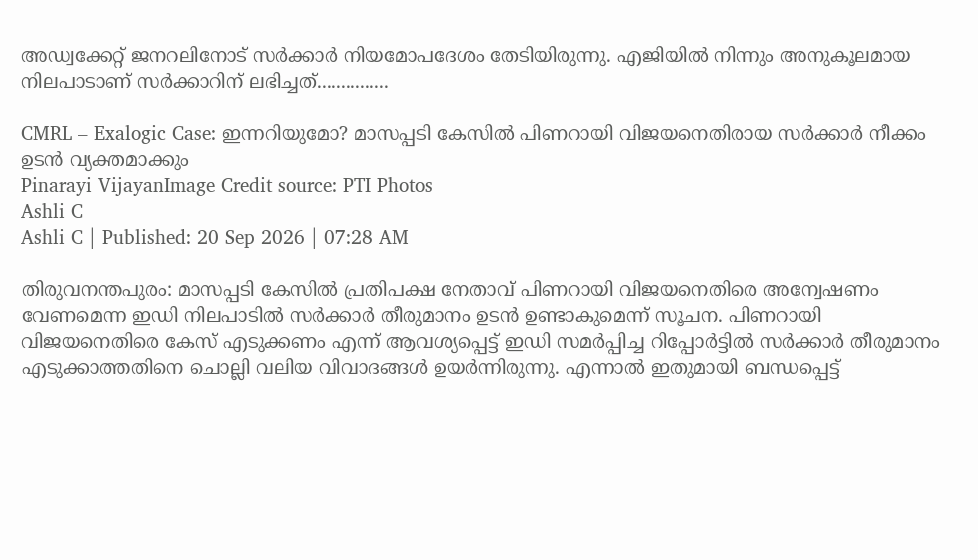അഡ്വക്കേറ്റ് ജനറലിനോട് സർക്കാർ നിയമോപദേശം തേടിയിരുന്നു. എജിയിൽ നിന്നും അനുകൂലമായ നിലപാടാണ് സർക്കാറിന് ലഭിച്ചത്...............

CMRL – Exalogic Case: ഇന്നറിയുമോ? മാസപ്പടി കേസിൽ പിണറായി വിജയനെതിരായ സർക്കാർ നീക്കം ഉടൻ വ്യക്തമാക്കും
Pinarayi VijayanImage Credit source: PTI Photos
Ashli C
Ashli C | Published: 20 Sep 2026 | 07:28 AM

തിരുവനന്തപുരം: മാസപ്പടി കേസിൽ പ്രതിപക്ഷ നേതാവ് പിണറായി വിജയനെതിരെ അന്വേഷണം വേണമെന്ന ഇഡി നിലപാടിൽ സർക്കാർ തീരുമാനം ഉടൻ ഉണ്ടാകുമെന്ന് സൂചന. പിണറായി വിജയനെതിരെ കേസ് എടുക്കണം എന്ന് ആവശ്യപ്പെട്ട് ഇഡി സമർപ്പിച്ച റിപ്പോർട്ടിൽ സർക്കാർ തീരുമാനം എടുക്കാത്തതിനെ ചൊല്ലി വലിയ വിവാദങ്ങൾ ഉയർന്നിരുന്നു. എന്നാൽ ഇതുമായി ബന്ധപ്പെട്ട്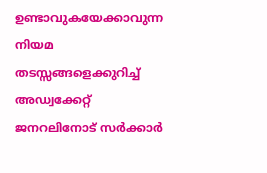ഉണ്ടാവുകയേക്കാവുന്ന നിയമ തടസ്സങ്ങളെക്കുറിച്ച് അഡ്വക്കേറ്റ് ജനറലിനോട് സർക്കാർ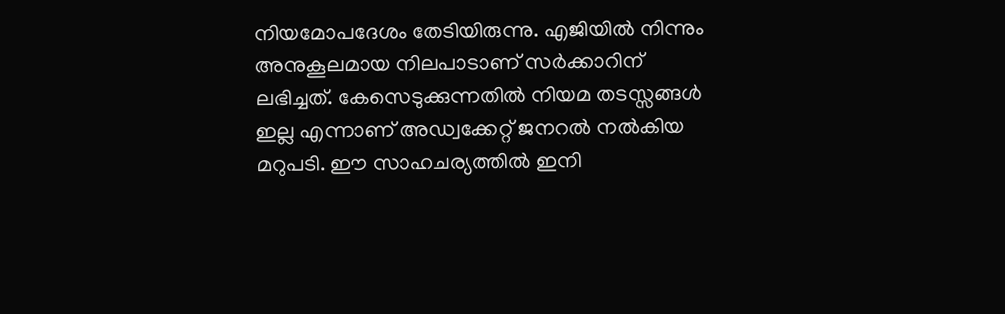നിയമോപദേശം തേടിയിരുന്നു. എജിയിൽ നിന്നും അനുകൂലമായ നിലപാടാണ് സർക്കാറിന് ലഭിച്ചത്. കേസെടുക്കുന്നതിൽ നിയമ തടസ്സങ്ങൾ ഇല്ല എന്നാണ് അഡ്വക്കേറ്റ് ജനറൽ നൽകിയ മറുപടി. ഈ സാഹചര്യത്തിൽ ഇനി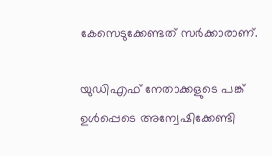കേസെടുക്കേണ്ടത് സർക്കാരാണ്.

യുഡിഎഫ് നേതാക്കളുടെ പങ്ക് ഉൾപ്പെടെ അന്വേഷിക്കേണ്ടി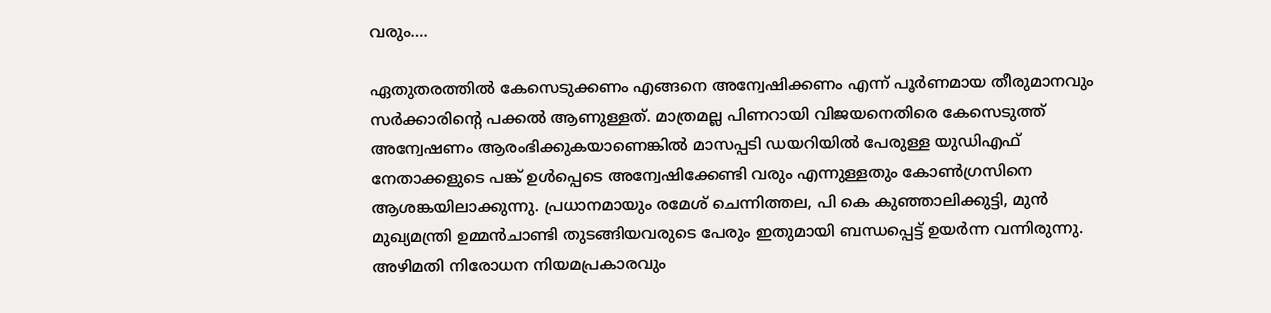വരും….

ഏതുതരത്തിൽ കേസെടുക്കണം എങ്ങനെ അന്വേഷിക്കണം എന്ന് പൂർണമായ തീരുമാനവും സർക്കാരിന്റെ പക്കൽ ആണുള്ളത്. മാത്രമല്ല പിണറായി വിജയനെതിരെ കേസെടുത്ത് അന്വേഷണം ആരംഭിക്കുകയാണെങ്കിൽ മാസപ്പടി ഡയറിയിൽ പേരുള്ള യുഡിഎഫ് നേതാക്കളുടെ പങ്ക് ഉൾപ്പെടെ അന്വേഷിക്കേണ്ടി വരും എന്നുള്ളതും കോൺഗ്രസിനെ ആശങ്കയിലാക്കുന്നു. പ്രധാനമായും രമേശ് ചെന്നിത്തല, പി കെ കുഞ്ഞാലിക്കുട്ടി, മുൻ മുഖ്യമന്ത്രി ഉമ്മൻചാണ്ടി തുടങ്ങിയവരുടെ പേരും ഇതുമായി ബന്ധപ്പെട്ട് ഉയർന്ന വന്നിരുന്നു. അഴിമതി നിരോധന നിയമപ്രകാരവും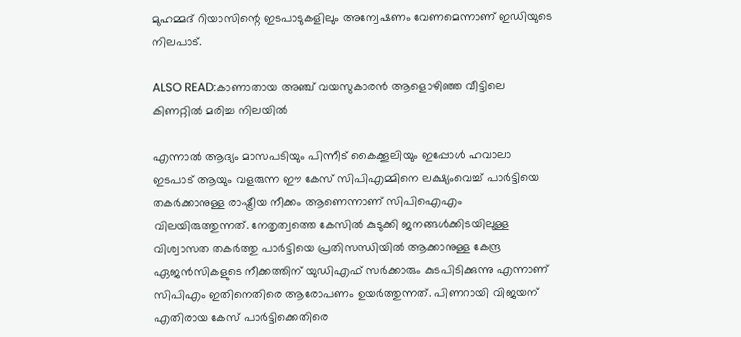മുഹമ്മദ് റിയാസിന്റെ ഇടപാടുകളിലും അന്വേഷണം വേണമെന്നാണ് ഇഡിയുടെ നിലപാട്.

ALSO READ:കാണാതായ അ‌ഞ്ച് വയസുകാരൻ ആളൊഴിഞ്ഞ വീട്ടിലെ കിണറ്റിൽ മരിച്ച നിലയിൽ

എന്നാൽ ആദ്യം മാസപടിയും പിന്നീട് കൈക്കൂലിയും ഇപ്പോൾ ഹവാലാ ഇടപാട് ആയും വളരുന്ന ഈ കേസ് സിപിഎമ്മിനെ ലക്ഷ്യംവെച്ച് പാർട്ടിയെ തകർക്കാനുള്ള രാഷ്ട്രീയ നീക്കം ആണെന്നാണ് സിപിഐഎം വിലയിരുത്തുന്നത്. നേതൃത്വത്തെ കേസിൽ കുടുക്കി ജനങ്ങൾക്കിടയിലുള്ള വിശ്വാസത തകർത്തു പാർട്ടിയെ പ്രതിസന്ധിയിൽ ആക്കാനുള്ള കേന്ദ്ര ഏജൻസികളുടെ നീക്കത്തിന് യുഡിഎഫ് സർക്കാരും കുടപിടിക്കുന്നു എന്നാണ് സിപിഎം ഇതിനെതിരെ ആരോപണം ഉയർത്തുന്നത്. പിണറായി വിജയന് എതിരായ കേസ് പാർട്ടിക്കെതിരെ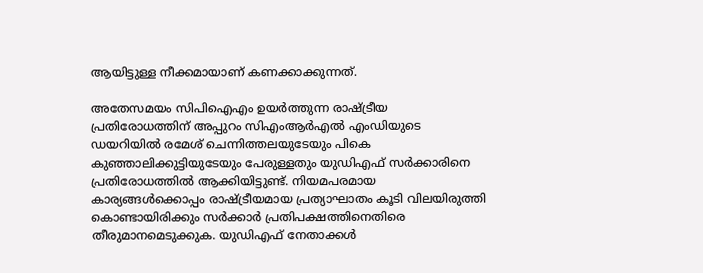ആയിട്ടുള്ള നീക്കമായാണ് കണക്കാക്കുന്നത്.

അതേസമയം സിപിഐഎം ഉയർത്തുന്ന രാഷ്ട്രീയ പ്രതിരോധത്തിന് അപ്പുറം സിഎംആർഎൽ എംഡിയുടെ ഡയറിയിൽ രമേശ് ചെന്നിത്തലയുടേയും പികെ കുഞ്ഞാലിക്കുട്ടിയുടേയും പേരുള്ളതും യുഡിഎഫ് സർക്കാരിനെ പ്രതിരോധത്തിൽ ആക്കിയിട്ടുണ്ട്. നിയമപരമായ കാര്യങ്ങൾക്കൊപ്പം രാഷ്ട്രീയമായ പ്രത്യാഘാതം കൂടി വിലയിരുത്തി കൊണ്ടായിരിക്കും സർക്കാർ പ്രതിപക്ഷത്തിനെതിരെ തീരുമാനമെടുക്കുക. യുഡിഎഫ് നേതാക്കൾ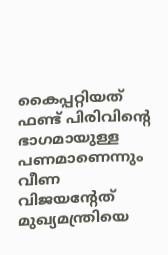കൈപ്പറ്റിയത് ഫണ്ട് പിരിവിന്റെ ഭാഗമായുള്ള പണമാണെന്നും വീണ വിജയന്റേത് മുഖ്യമന്ത്രിയെ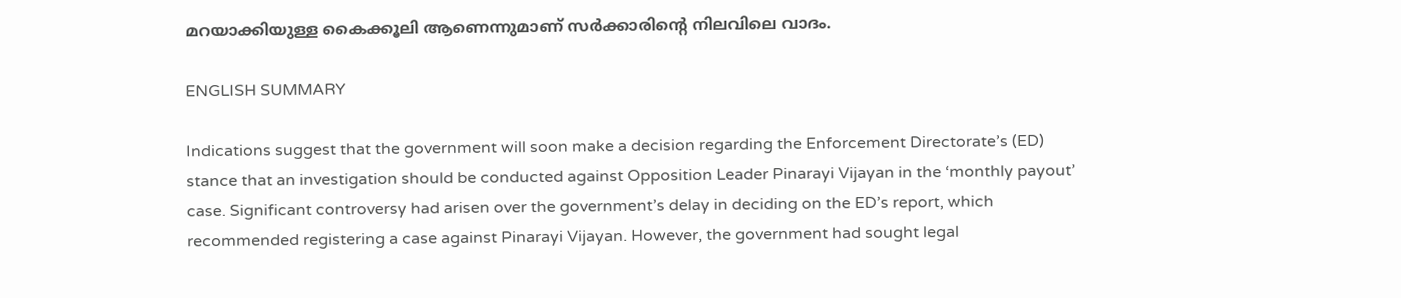മറയാക്കിയുള്ള കൈക്കൂലി ആണെന്നുമാണ് സർക്കാരിന്റെ നിലവിലെ വാദം.

ENGLISH SUMMARY

Indications suggest that the government will soon make a decision regarding the Enforcement Directorate’s (ED) stance that an investigation should be conducted against Opposition Leader Pinarayi Vijayan in the ‘monthly payout’ case. Significant controversy had arisen over the government’s delay in deciding on the ED’s report, which recommended registering a case against Pinarayi Vijayan. However, the government had sought legal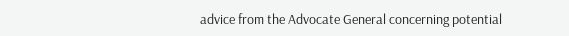advice from the Advocate General concerning potential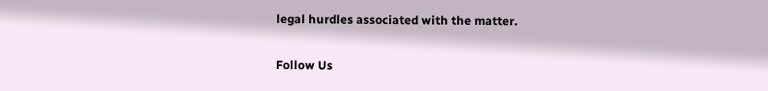legal hurdles associated with the matter.

Follow Us